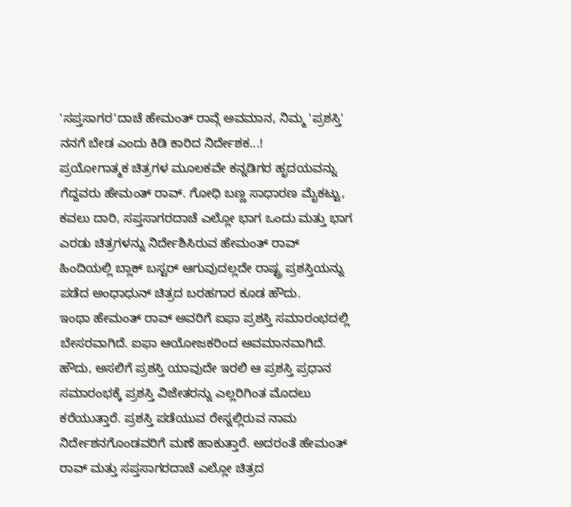'ಸಪ್ತಸಾಗರ'ದಾಚೆ ಹೇಮಂತ್ ರಾವ್ಗೆ ಅವಮಾನ, ನಿಮ್ಮ 'ಪ್ರಶಸ್ತಿ' ನನಗೆ ಬೇಡ ಎಂದು ಕಿಡಿ ಕಾರಿದ ನಿರ್ದೇಶಕ...!
ಪ್ರಯೋಗಾತ್ಮಕ ಚಿತ್ರಗಳ ಮೂಲಕವೇ ಕನ್ನಡಿಗರ ಹೃದಯವನ್ನು ಗೆದ್ದವರು ಹೇಮಂತ್ ರಾವ್. ಗೋಧಿ ಬಣ್ಣ ಸಾಧಾರಣ ಮೈಕಟ್ಟು, ಕವಲು ದಾರಿ, ಸಪ್ತಸಾಗರದಾಚೆ ಎಲ್ಲೋ ಭಾಗ ಒಂದು ಮತ್ತು ಭಾಗ ಎರಡು ಚಿತ್ರಗಳನ್ನು ನಿರ್ದೇಶಿಸಿರುವ ಹೇಮಂತ್ ರಾವ್ ಹಿಂದಿಯಲ್ಲಿ ಬ್ಲಾಕ್ ಬಸ್ಟರ್ ಆಗುವುದಲ್ಲದೇ ರಾಷ್ಟ್ರ ಪ್ರಶಸ್ತಿಯನ್ನು ಪಡೆದ ಅಂಧಾಧುನ್ ಚಿತ್ರದ ಬರಹಗಾರ ಕೂಡ ಹೌದು.
ಇಂಥಾ ಹೇಮಂತ್ ರಾವ್ ಅವರಿಗೆ ಐಫಾ ಪ್ರಶಸ್ತಿ ಸಮಾರಂಭದಲ್ಲಿ ಬೇಸರವಾಗಿದೆ. ಐಫಾ ಆಯೋಜಕರಿಂದ ಅವಮಾನವಾಗಿದೆ. ಹೌದು, ಅಸಲಿಗೆ ಪ್ರಶಸ್ತಿ ಯಾವುದೇ ಇರಲಿ ಆ ಪ್ರಶಸ್ತಿ ಪ್ರಧಾನ ಸಮಾರಂಭಕ್ಕೆ ಪ್ರಶಸ್ತಿ ವಿಜೇತರನ್ನು ಎಲ್ಲರಿಗಿಂತ ಮೊದಲು ಕರೆಯುತ್ತಾರೆ. ಪ್ರಶಸ್ತಿ ಪಡೆಯುವ ರೇಸ್ನಲ್ಲಿರುವ ನಾಮ ನಿರ್ದೇಶನಗೊಂಡವರಿಗೆ ಮಣೆ ಹಾಕುತ್ತಾರೆ. ಅದರಂತೆ ಹೇಮಂತ್ ರಾವ್ ಮತ್ತು ಸಪ್ತಸಾಗರದಾಚೆ ಎಲ್ಲೋ ಚಿತ್ರದ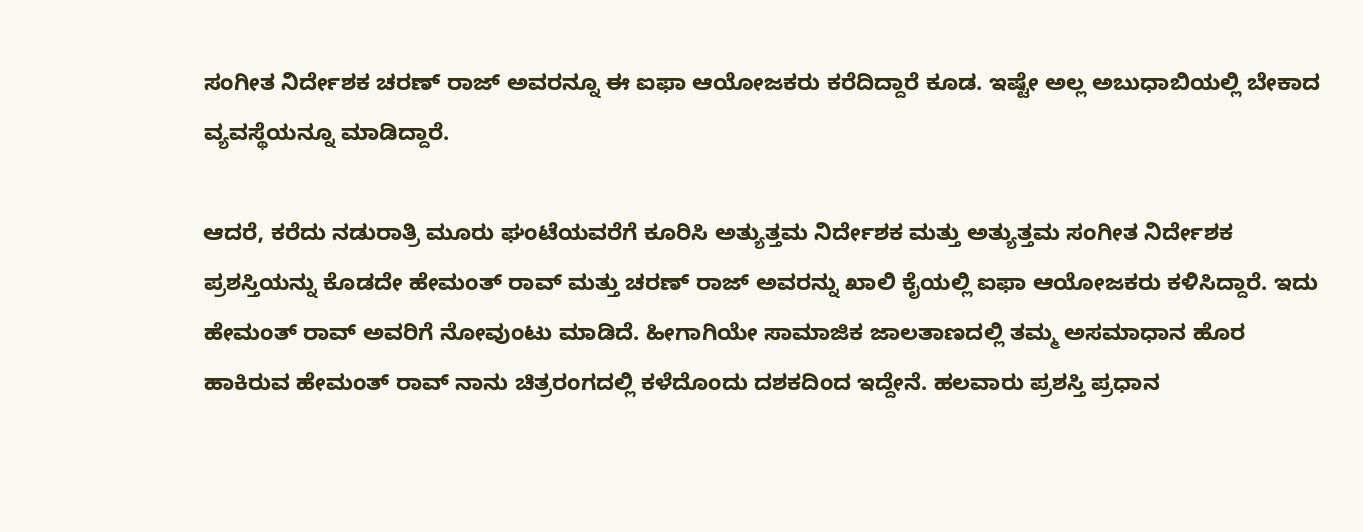ಸಂಗೀತ ನಿರ್ದೇಶಕ ಚರಣ್ ರಾಜ್ ಅವರನ್ನೂ ಈ ಐಫಾ ಆಯೋಜಕರು ಕರೆದಿದ್ದಾರೆ ಕೂಡ. ಇಷ್ಟೇ ಅಲ್ಲ ಅಬುಧಾಬಿಯಲ್ಲಿ ಬೇಕಾದ ವ್ಯವಸ್ಥೆಯನ್ನೂ ಮಾಡಿದ್ದಾರೆ.

ಆದರೆ, ಕರೆದು ನಡುರಾತ್ರಿ ಮೂರು ಘಂಟೆಯವರೆಗೆ ಕೂರಿಸಿ ಅತ್ಯುತ್ತಮ ನಿರ್ದೇಶಕ ಮತ್ತು ಅತ್ಯುತ್ತಮ ಸಂಗೀತ ನಿರ್ದೇಶಕ ಪ್ರಶಸ್ತಿಯನ್ನು ಕೊಡದೇ ಹೇಮಂತ್ ರಾವ್ ಮತ್ತು ಚರಣ್ ರಾಜ್ ಅವರನ್ನು ಖಾಲಿ ಕೈಯಲ್ಲಿ ಐಫಾ ಆಯೋಜಕರು ಕಳಿಸಿದ್ದಾರೆ. ಇದು ಹೇಮಂತ್ ರಾವ್ ಅವರಿಗೆ ನೋವುಂಟು ಮಾಡಿದೆ. ಹೀಗಾಗಿಯೇ ಸಾಮಾಜಿಕ ಜಾಲತಾಣದಲ್ಲಿ ತಮ್ಮ ಅಸಮಾಧಾನ ಹೊರ ಹಾಕಿರುವ ಹೇಮಂತ್ ರಾವ್ ನಾನು ಚಿತ್ರರಂಗದಲ್ಲಿ ಕಳೆದೊಂದು ದಶಕದಿಂದ ಇದ್ದೇನೆ. ಹಲವಾರು ಪ್ರಶಸ್ತಿ ಪ್ರಧಾನ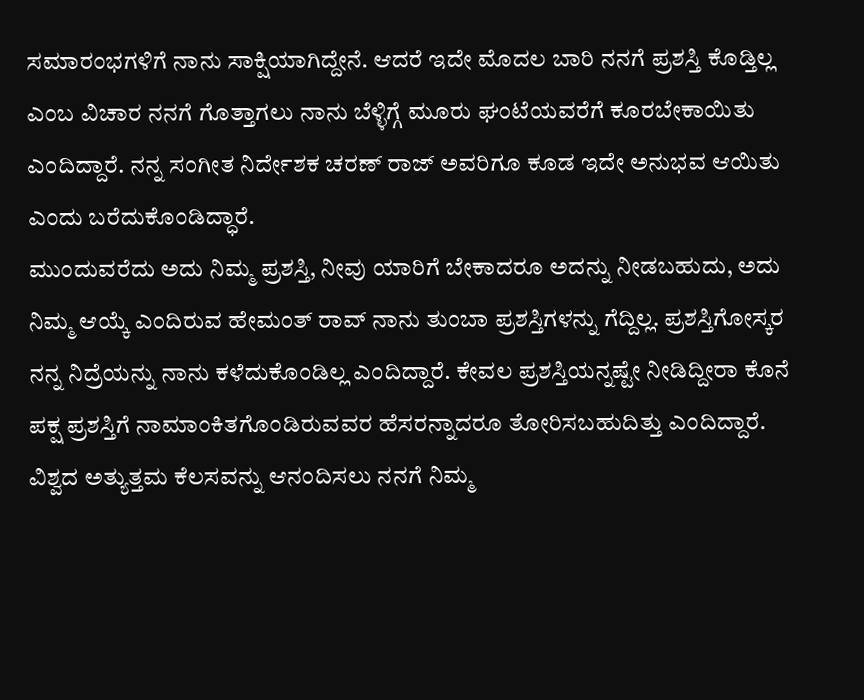ಸಮಾರಂಭಗಳಿಗೆ ನಾನು ಸಾಕ್ಷಿಯಾಗಿದ್ದೇನೆ. ಆದರೆ ಇದೇ ಮೊದಲ ಬಾರಿ ನನಗೆ ಪ್ರಶಸ್ತಿ ಕೊಡ್ತಿಲ್ಲ ಎಂಬ ವಿಚಾರ ನನಗೆ ಗೊತ್ತಾಗಲು ನಾನು ಬೆಳ್ಳಿಗ್ಗೆ ಮೂರು ಘಂಟೆಯವರೆಗೆ ಕೂರಬೇಕಾಯಿತು ಎಂದಿದ್ದಾರೆ. ನನ್ನ ಸಂಗೀತ ನಿರ್ದೇಶಕ ಚರಣ್ ರಾಜ್ ಅವರಿಗೂ ಕೂಡ ಇದೇ ಅನುಭವ ಆಯಿತು ಎಂದು ಬರೆದುಕೊಂಡಿದ್ಧಾರೆ.
ಮುಂದುವರೆದು ಅದು ನಿಮ್ಮ ಪ್ರಶಸ್ತಿ, ನೀವು ಯಾರಿಗೆ ಬೇಕಾದರೂ ಅದನ್ನು ನೀಡಬಹುದು, ಅದು ನಿಮ್ಮ ಆಯ್ಕೆ ಎಂದಿರುವ ಹೇಮಂತ್ ರಾವ್ ನಾನು ತುಂಬಾ ಪ್ರಶಸ್ತಿಗಳನ್ನು ಗೆದ್ದಿಲ್ಲ. ಪ್ರಶಸ್ತಿಗೋಸ್ಕರ ನನ್ನ ನಿದ್ರೆಯನ್ನು ನಾನು ಕಳೆದುಕೊಂಡಿಲ್ಲ ಎಂದಿದ್ದಾರೆ. ಕೇವಲ ಪ್ರಶಸ್ತಿಯನ್ನಷ್ಟೇ ನೀಡಿದ್ದೀರಾ ಕೊನೆ ಪಕ್ಷ ಪ್ರಶಸ್ತಿಗೆ ನಾಮಾಂಕಿತಗೊಂಡಿರುವವರ ಹೆಸರನ್ನಾದರೂ ತೋರಿಸಬಹುದಿತ್ತು ಎಂದಿದ್ದಾರೆ. ವಿಶ್ವದ ಅತ್ಯುತ್ತಮ ಕೆಲಸವನ್ನು ಆನಂದಿಸಲು ನನಗೆ ನಿಮ್ಮ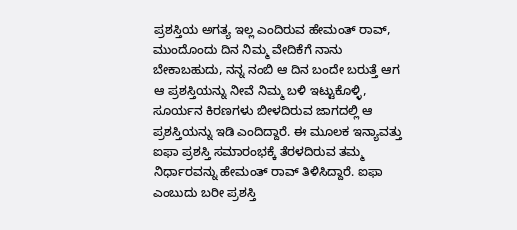ಪ್ರಶಸ್ತಿಯ ಅಗತ್ಯ ಇಲ್ಲ ಎಂದಿರುವ ಹೇಮಂತ್ ರಾವ್, ಮುಂದೊಂದು ದಿನ ನಿಮ್ಮ ವೇದಿಕೆಗೆ ನಾನು ಬೇಕಾಬಹುದು, ನನ್ನ ನಂಬಿ ಆ ದಿನ ಬಂದೇ ಬರುತ್ತೆ ಆಗ ಆ ಪ್ರಶಸ್ತಿಯನ್ನು ನೀವೆ ನಿಮ್ಮ ಬಳಿ ಇಟ್ಟುಕೊಳ್ಳಿ, ಸೂರ್ಯನ ಕಿರಣಗಳು ಬೀಳದಿರುವ ಜಾಗದಲ್ಲಿ ಆ ಪ್ರಶಸ್ತಿಯನ್ನು ಇಡಿ ಎಂದಿದ್ದಾರೆ. ಈ ಮೂಲಕ ಇನ್ಯಾವತ್ತು ಐಫಾ ಪ್ರಶಸ್ತಿ ಸಮಾರಂಭಕ್ಕೆ ತೆರಳದಿರುವ ತಮ್ಮ ನಿರ್ಧಾರವನ್ನು ಹೇಮಂತ್ ರಾವ್ ತಿಳಿಸಿದ್ದಾರೆ. ಐಫಾ ಎಂಬುದು ಬರೀ ಪ್ರಶಸ್ತಿ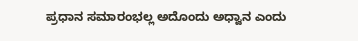ಪ್ರಧಾನ ಸಮಾರಂಭಲ್ಲ ಅದೊಂದು ಅಧ್ವಾನ ಎಂದು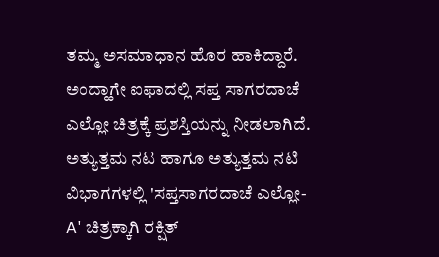ತಮ್ಮ ಅಸಮಾಧಾನ ಹೊರ ಹಾಕಿದ್ದಾರೆ.
ಅಂದ್ಹಾಗೇ ಐಫಾದಲ್ಲಿ ಸಪ್ತ ಸಾಗರದಾಚೆ ಎಲ್ಲೋ ಚಿತ್ರಕ್ಕೆ ಪ್ರಶಸ್ತಿಯನ್ನು ನೀಡಲಾಗಿದೆ. ಅತ್ಯುತ್ತಮ ನಟ ಹಾಗೂ ಅತ್ಯುತ್ತಮ ನಟಿ ವಿಭಾಗಗಳಲ್ಲಿ 'ಸಪ್ತಸಾಗರದಾಚೆ ಎಲ್ಲೋ- A' ಚಿತ್ರಕ್ಕಾಗಿ ರಕ್ಷಿತ್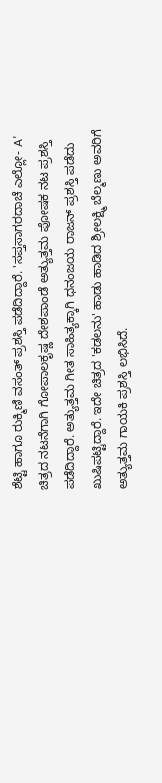ಶೆಟ್ಟಿ ಹಾಗೂ ರುಕ್ಮಿಣಿ ವಸಂತ್ ಪ್ರಶಸ್ತಿ ಪಡೆದಿದ್ದಾರೆ. 'ಸಪ್ತಸಾಗರದಾಚೆ ಎಲ್ಲೋ- A' ಚಿತ್ರದ ನಟನೆಗಾಗಿ ಗೋಪಾಲಕೃಷ್ಣ ದೇಶಪಾಂಡೆ ಅತ್ಯುತ್ತಮ ಪೋಷಕ ನಟ ಪ್ರಶಸ್ತಿ ಪಡೆದಿದ್ದಾರೆ. ಅತ್ಯುತ್ತಮ ಗೀತ ಸಾಹಿತ್ಯಕ್ಕಾಗಿ ಧನಂಜಯ ರಾಜನ್ ಪ್ರಶಸ್ತಿ ಪಡೆದು ಖುಷಿಪಟ್ಟಿದ್ದಾರೆ. ಇದೇ ಚಿತ್ರದ 'ಕಡಲನು' ಹಾಡು ಹಾಡಿದ ಶ್ರೀಲಕ್ಷ್ಮಿ ಬೆಲ್ಮಣು ಅವರಿಗೆ ಅತ್ಯುತ್ತಮ ಗಾಯಕಿ ಪ್ರಶಸ್ತಿ ಲಭಿಸಿದೆ.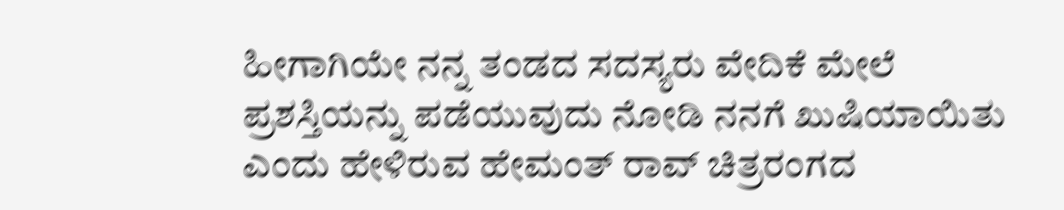ಹೀಗಾಗಿಯೇ ನನ್ನ ತಂಡದ ಸದಸ್ಯರು ವೇದಿಕೆ ಮೇಲೆ ಪ್ರಶಸ್ತಿಯನ್ನು ಪಡೆಯುವುದು ನೋಡಿ ನನಗೆ ಖುಷಿಯಾಯಿತು ಎಂದು ಹೇಳಿರುವ ಹೇಮಂತ್ ರಾವ್ ಚಿತ್ರರಂಗದ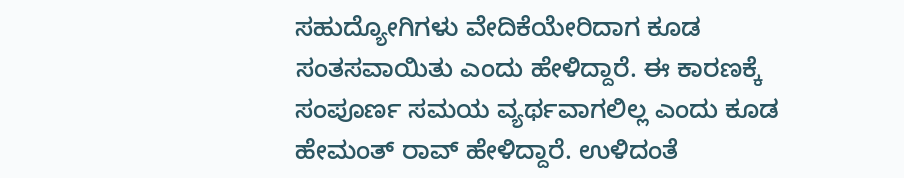ಸಹುದ್ಯೋಗಿಗಳು ವೇದಿಕೆಯೇರಿದಾಗ ಕೂಡ ಸಂತಸವಾಯಿತು ಎಂದು ಹೇಳಿದ್ದಾರೆ. ಈ ಕಾರಣಕ್ಕೆ ಸಂಪೂರ್ಣ ಸಮಯ ವ್ಯರ್ಥವಾಗಲಿಲ್ಲ ಎಂದು ಕೂಡ ಹೇಮಂತ್ ರಾವ್ ಹೇಳಿದ್ದಾರೆ. ಉಳಿದಂತೆ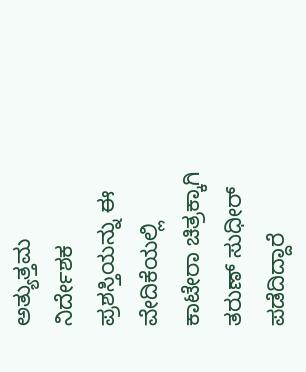ಅತ್ಯುತ್ತಮ ನಿರ್ದೇಶಕ ಪ್ರಶಸ್ತಿಯನ್ನು ಈ ವೇದಿಕೆಯಲ್ಲಿ ಕಾಟೇರಾ ಚಿತ್ರಕ್ಕಾಗಿ ತರುಣ್ ಸುಧೀರ್ ಪಡೆದಿದ್ದಾರೆ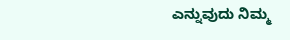ಎನ್ನುವುದು ನಿಮ್ಮ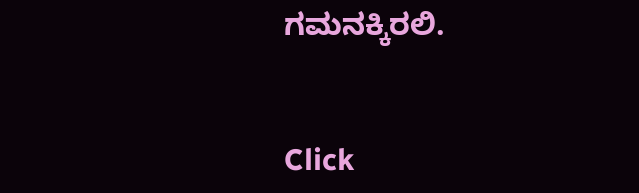ಗಮನಕ್ಕಿರಲಿ.


Click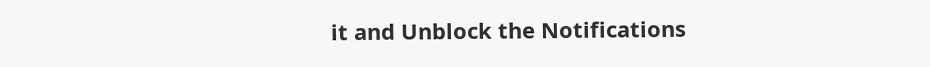it and Unblock the Notifications